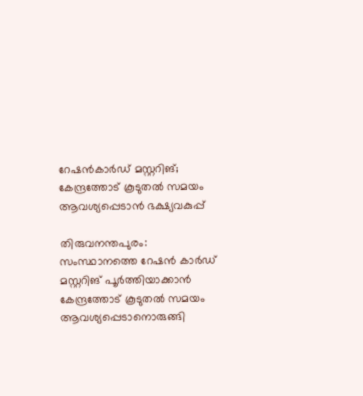റേഷന്‍കാര്‍ഡ് മസ്റ്ററിങ്; കേന്ദ്രത്തോട് കൂടുതല്‍ സമയം ആവശ്യപ്പെടാൻ ഭക്ഷ്യവകുപ്പ്

തിരുവനന്തപുരം: സംസ്ഥാനത്തെ റേഷന്‍ കാര്‍ഡ് മസ്റ്ററിങ് പൂര്‍ത്തിയാക്കാന്‍ കേന്ദ്രത്തോട് കൂടുതല്‍ സമയം ആവശ്യപ്പെടാനൊരുങ്ങി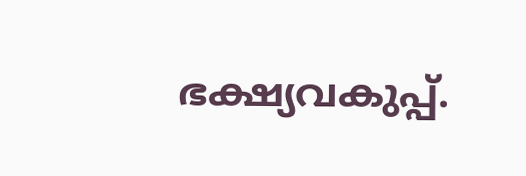ഭക്ഷ്യവകുപ്പ്.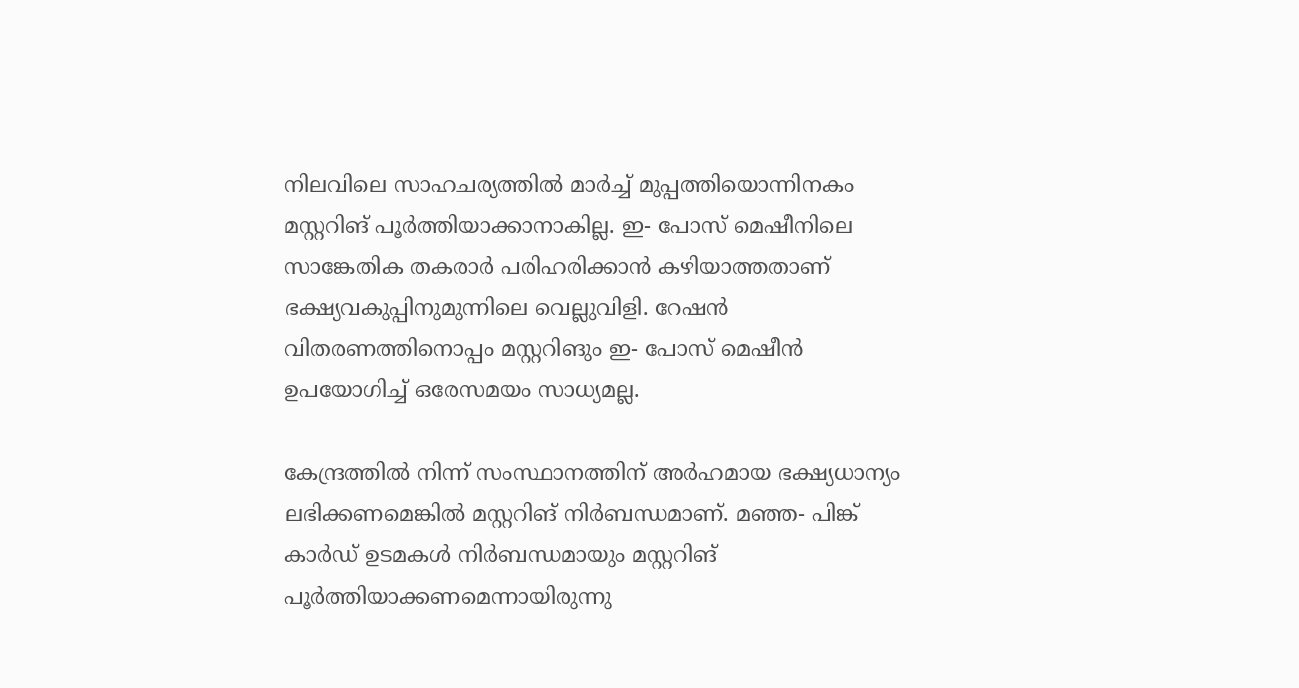നിലവിലെ സാഹചര്യത്തില്‍ മാര്‍ച്ച് മുപ്പത്തിയൊന്നിനകം മസ്റ്ററിങ് പൂര്‍ത്തിയാക്കാനാകില്ല. ഇ- പോസ് മെഷീനിലെ സാങ്കേതിക തകരാര്‍ പരിഹരിക്കാന്‍ കഴിയാത്തതാണ് ഭക്ഷ്യവകുപ്പിനുമുന്നിലെ വെല്ലുവിളി. റേഷന്‍ വിതരണത്തിനൊപ്പം മസ്റ്ററിങും ഇ- പോസ് മെഷീന്‍ ഉപയോഗിച്ച് ഒരേസമയം സാധ്യമല്ല.

കേന്ദ്രത്തില്‍ നിന്ന് സംസ്ഥാനത്തിന് അര്‍ഹമായ ഭക്ഷ്യധാന്യം ലഭിക്കണമെങ്കില്‍ മസ്റ്ററിങ് നിര്‍ബന്ധമാണ്. മഞ്ഞ- പിങ്ക് കാര്‍ഡ് ഉടമകള്‍ നിര്‍ബന്ധമായും മസ്റ്ററിങ് പൂര്‍ത്തിയാക്കണമെന്നായിരുന്നു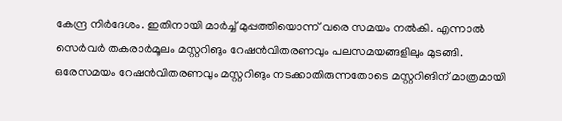കേന്ദ്ര നിര്‍ദേശം. ഇതിനായി മാര്‍ച്ച് മുപ്പത്തിയൊന്ന് വരെ സമയം നല്‍കി. എന്നാല്‍ സെര്‍വര്‍ തകരാര്‍മൂലം മസ്റ്ററിങും റേഷന്‍വിതരണവും പലസമയങ്ങളിലും മുടങ്ങി. ഒരേസമയം റേഷന്‍വിതരണവും മസ്റ്ററിങും നടക്കാതിരുന്നതോടെ മസ്റ്ററിങിന് മാത്രമായി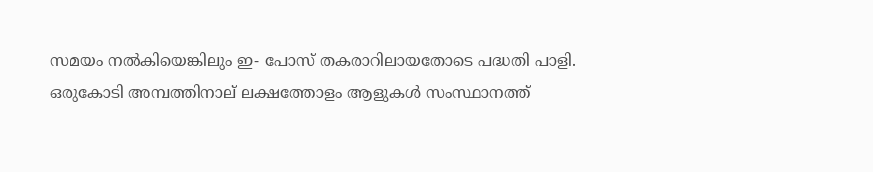സമയം നല്‍കിയെങ്കിലും ഇ- പോസ് തകരാറിലായതോടെ പദ്ധതി പാളി. ഒരുകോടി അമ്പത്തിനാല് ലക്ഷത്തോളം ആളുകള്‍ സംസ്ഥാനത്ത്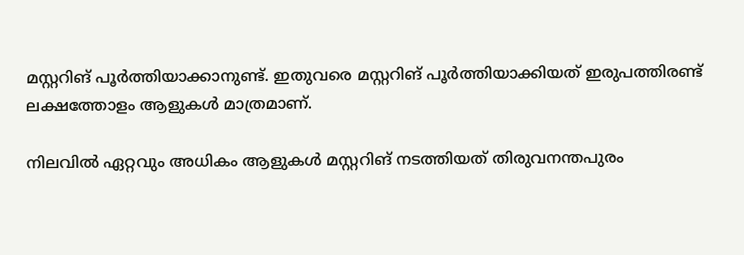മസ്റ്ററിങ് പൂര്‍ത്തിയാക്കാനുണ്ട്. ഇതുവരെ മസ്റ്ററിങ് പൂര്‍ത്തിയാക്കിയത് ഇരുപത്തിരണ്ട് ലക്ഷത്തോളം ആളുകള്‍ മാത്രമാണ്.

നിലവില്‍ ഏറ്റവും അധികം ആളുകള്‍ മസ്റ്ററിങ് നടത്തിയത് തിരുവനന്തപുരം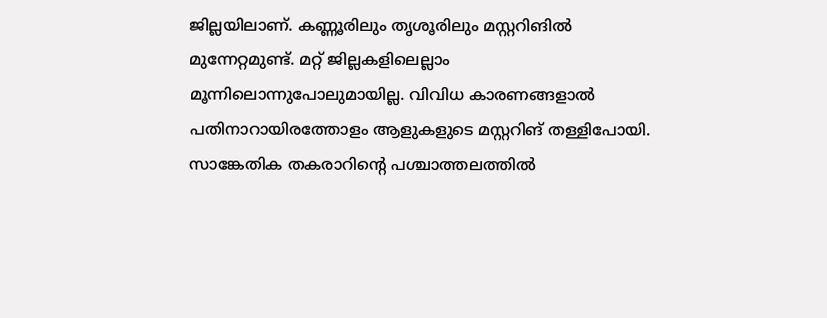ജില്ലയിലാണ്. കണ്ണൂരിലും തൃശൂരിലും മസ്റ്ററിങില്‍ മുന്നേറ്റമുണ്ട്. മറ്റ് ജില്ലകളിലെല്ലാം മൂന്നിലൊന്നുപോലുമായില്ല. വിവിധ കാരണങ്ങളാല്‍ പതിനാറായിരത്തോളം ആളുകളുടെ മസ്റ്ററിങ് തള്ളിപോയി. സാങ്കേതിക തകരാറിന്റെ പശ്ചാത്തലത്തില്‍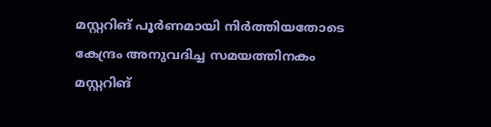മസ്റ്ററിങ് പൂര്‍ണമായി നിര്‍ത്തിയതോടെ കേന്ദ്രം അനുവദിച്ച സമയത്തിനകം മസ്റ്ററിങ്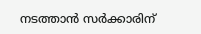നടത്താന്‍ സര്‍ക്കാരിന്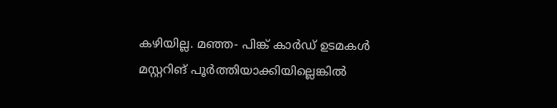കഴിയില്ല. മഞ്ഞ- പിങ്ക് കാര്‍ഡ് ഉടമകള്‍ മസ്റ്ററിങ് പൂര്‍ത്തിയാക്കിയില്ലെങ്കില്‍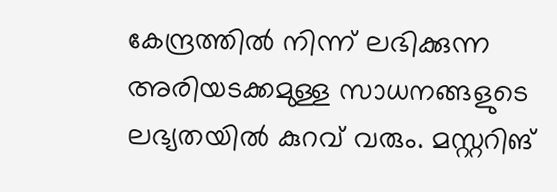കേന്ദ്രത്തില്‍ നിന്ന് ലഭിക്കുന്ന അരിയടക്കമുള്ള സാധനങ്ങളുടെ ലഭ്യതയില്‍ കുറവ് വരും. മസ്റ്ററിങ്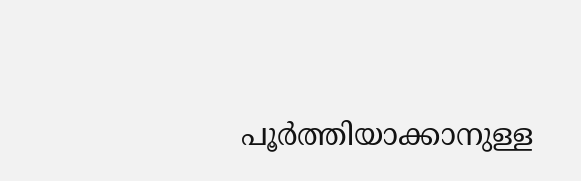പൂര്‍ത്തിയാക്കാനുള്ള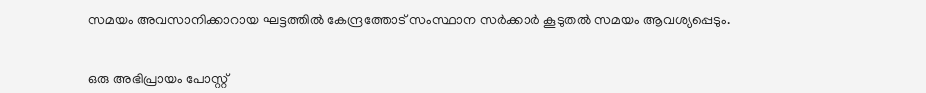സമയം അവസാനിക്കാറായ ഘട്ടത്തില്‍ കേന്ദ്രത്തോട് സംസ്ഥാന സര്‍ക്കാര്‍ കൂടുതല്‍ സമയം ആവശ്യപ്പെടും.


ഒരു അഭിപ്രായം പോസ്റ്റ്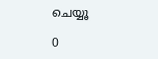ചെയ്യൂ

0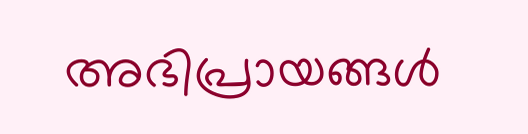അഭിപ്രായങ്ങള്‍